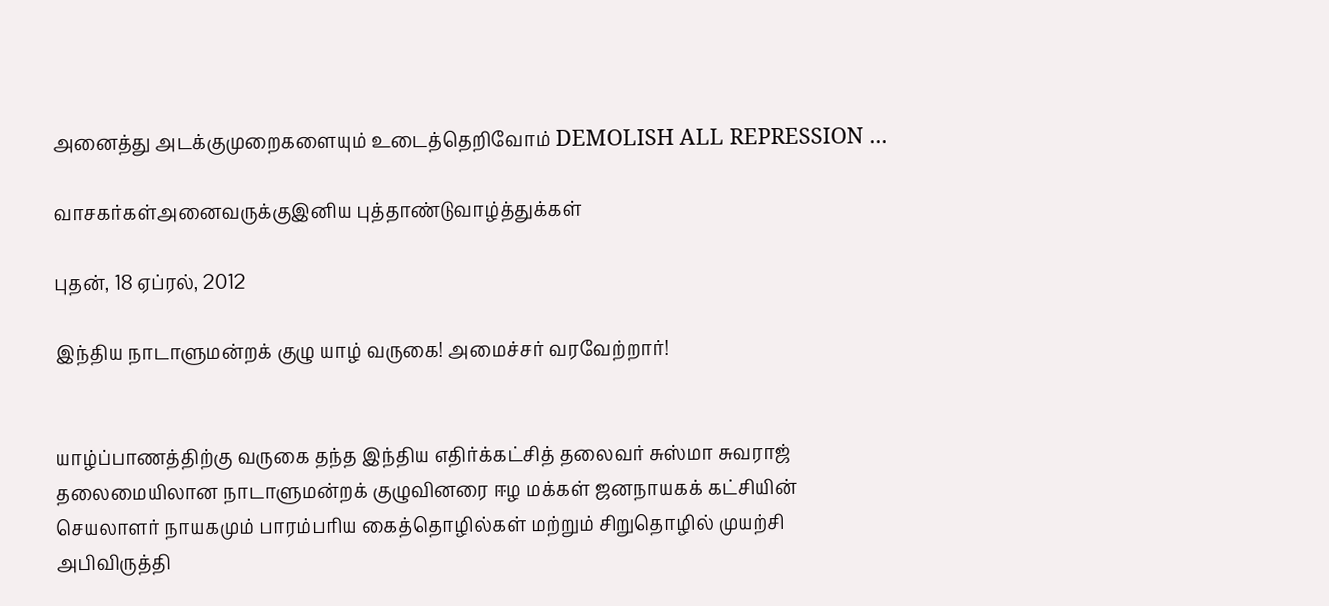அனைத்து அடக்குமுறைகளையும் உடைத்தெறிவோம் DEMOLISH ALL REPRESSION ...

வாசகர்கள்அனைவருக்குஇனிய புத்தாண்டுவாழ்த்துக்கள்

புதன், 18 ஏப்ரல், 2012

இந்திய நாடாளுமன்றக் குழு யாழ் வருகை! அமைச்சர் வரவேற்றார்!


யாழ்ப்பாணத்திற்கு வருகை தந்த இந்திய எதிர்க்கட்சித் தலைவர் சுஸ்மா சுவராஜ் தலைமையிலான நாடாளுமன்றக் குழுவினரை ஈழ மக்கள் ஜனநாயகக் கட்சியின் செயலாளர் நாயகமும் பாரம்பரிய கைத்தொழில்கள் மற்றும் சிறுதொழில் முயற்சி அபிவிருத்தி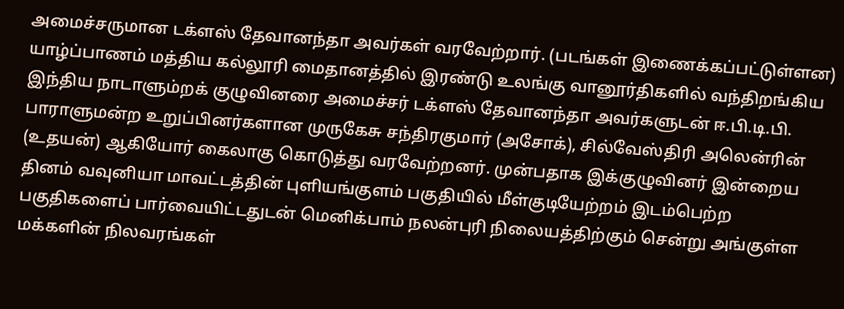அமைச்சருமான டக்ளஸ் தேவானந்தா அவர்கள் வரவேற்றார். (படங்கள் இணைக்கப்பட்டுள்ளன)
யாழ்ப்பாணம் மத்திய கல்லூரி மைதானத்தில் இரண்டு உலங்கு வானூர்திகளில் வந்திறங்கிய இந்திய நாடாளும்றக் குழுவினரை அமைச்சர் டக்ளஸ் தேவானந்தா அவர்களுடன் ஈ.பி.டி.பி. பாராளுமன்ற உறுப்பினர்களான முருகேசு சந்திரகுமார் (அசோக்), சில்வேஸ்திரி அலென்ரின் (உதயன்) ஆகியோர் கைலாகு கொடுத்து வரவேற்றனர். முன்பதாக இக்குழுவினர் இன்றைய தினம் வவுனியா மாவட்டத்தின் புளியங்குளம் பகுதியில் மீள்குடியேற்றம் இடம்பெற்ற பகுதிகளைப் பார்வையிட்டதுடன் மெனிக்பாம் நலன்புரி நிலையத்திற்கும் சென்று அங்குள்ள மக்களின் நிலவரங்கள்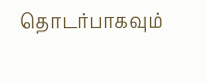தொடர்பாகவும்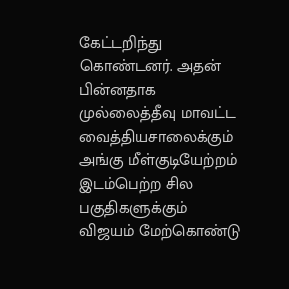கேட்டறிந்து கொண்டனர். அதன் பின்னதாக முல்லைத்தீவு மாவட்ட வைத்தியசாலைக்கும் அங்கு மீள்குடியேற்றம் இடம்பெற்ற சில பகுதிகளுக்கும் விஜயம் மேற்கொண்டு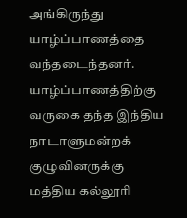அங்கிருந்து யாழ்ப்பாணத்தை வந்தடைந்தனர். யாழ்ப்பாணத்திற்கு வருகை தந்த இந்திய நாடாளுமன்றக் குழுவினருக்கு மத்திய கல்லூரி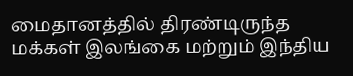மைதானத்தில் திரண்டிருந்த மக்கள் இலங்கை மற்றும் இந்திய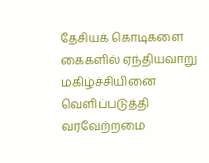தேசியக் கொடிகளை கைகளில் ஏந்தியவாறு மகிழ்ச்சியினை வெளிப்படுத்தி வரவேற்றமை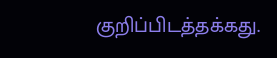குறிப்பிடத்தக்கது.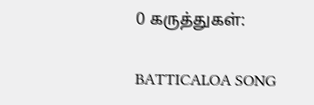0 கருத்துகள்:

BATTICALOA SONG